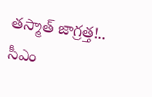తస్మాత్ జాగ్రత్త!.. సీఎం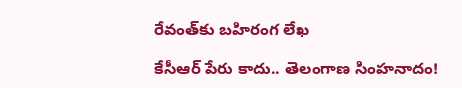రేవంత్‌కు బహిరంగ లేఖ

కేసీఆర్ పేరు కాదు.. తెలంగాణ సింహనాదం!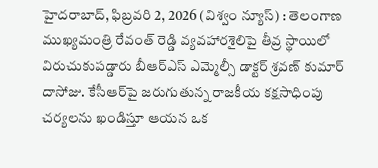హైదరాబాద్, ఫిబ్రవరి 2, 2026 (విశ్వం న్యూస్) : తెలంగాణ ముఖ్యమంత్రి రేవంత్ రెడ్డి వ్యవహారశైలిపై తీవ్ర స్థాయిలో విరుచుకుపడ్డారు బీఆర్‌ఎస్ ఎమ్మెల్సీ డాక్టర్ శ్రవణ్ కుమార్ దాసోజు. కేసీఆర్‌పై జరుగుతున్న రాజకీయ కక్షసాధింపు చర్యలను ఖండిస్తూ ఆయన ఒక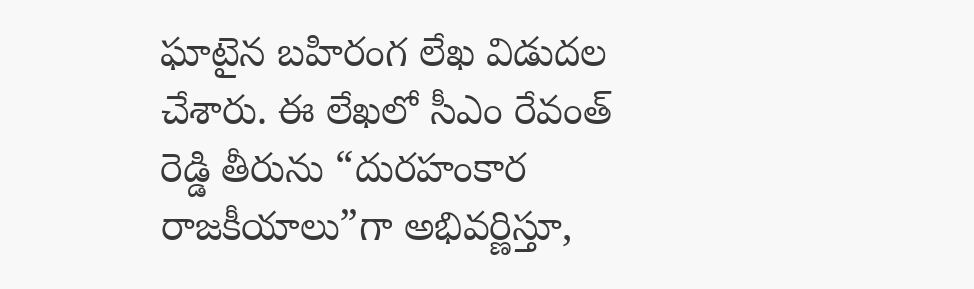ఘాటైన బహిరంగ లేఖ విడుదల చేశారు. ఈ లేఖలో సీఎం రేవంత్ రెడ్డి తీరును “దురహంకార రాజకీయాలు”గా అభివర్ణిస్తూ,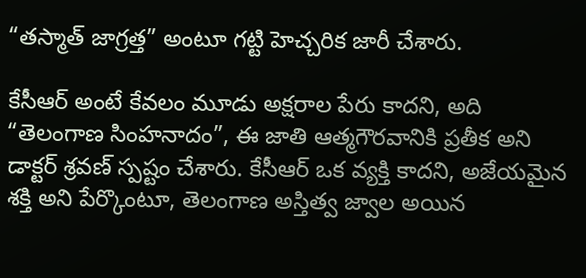“తస్మాత్ జాగ్రత్త” అంటూ గట్టి హెచ్చరిక జారీ చేశారు.

కేసీఆర్ అంటే కేవలం మూడు అక్షరాల పేరు కాదని, అది “తెలంగాణ సింహనాదం”, ఈ జాతి ఆత్మగౌరవానికి ప్రతీక అని డాక్టర్ శ్రవణ్ స్పష్టం చేశారు. కేసీఆర్ ఒక వ్యక్తి కాదని, అజేయమైన శక్తి అని పేర్కొంటూ, తెలంగాణ అస్తిత్వ జ్వాల అయిన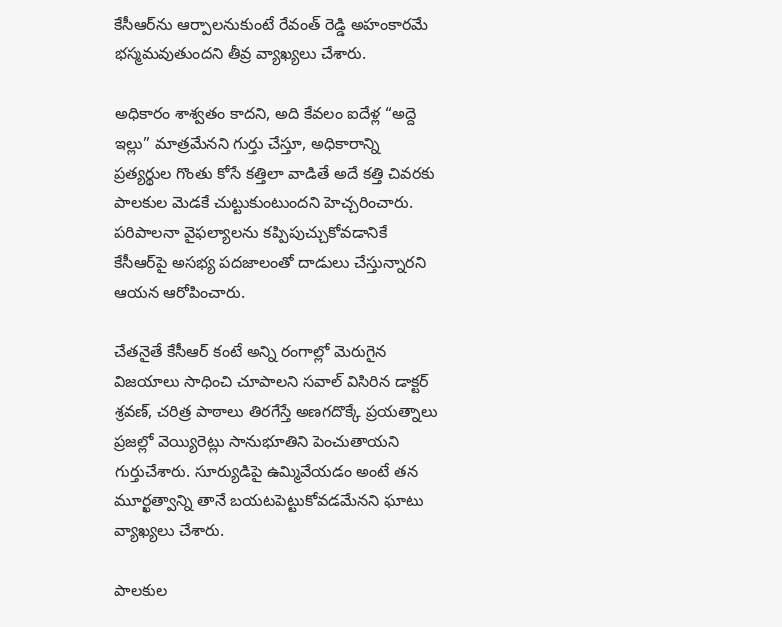కేసీఆర్‌ను ఆర్పాలనుకుంటే రేవంత్ రెడ్డి అహంకారమే భస్మమవుతుందని తీవ్ర వ్యాఖ్యలు చేశారు.

అధికారం శాశ్వతం కాదని, అది కేవలం ఐదేళ్ల “అద్దె ఇల్లు” మాత్రమేనని గుర్తు చేస్తూ, అధికారాన్ని ప్రత్యర్థుల గొంతు కోసే కత్తిలా వాడితే అదే కత్తి చివరకు పాలకుల మెడకే చుట్టుకుంటుందని హెచ్చరించారు. పరిపాలనా వైఫల్యాలను కప్పిపుచ్చుకోవడానికే కేసీఆర్‌పై అసభ్య పదజాలంతో దాడులు చేస్తున్నారని ఆయన ఆరోపించారు.

చేతనైతే కేసీఆర్ కంటే అన్ని రంగాల్లో మెరుగైన విజయాలు సాధించి చూపాలని సవాల్ విసిరిన డాక్టర్ శ్రవణ్, చరిత్ర పాఠాలు తిరగేస్తే అణగదొక్కే ప్రయత్నాలు ప్రజల్లో వెయ్యిరెట్లు సానుభూతిని పెంచుతాయని గుర్తుచేశారు. సూర్యుడిపై ఉమ్మివేయడం అంటే తన మూర్ఖత్వాన్ని తానే బయటపెట్టుకోవడమేనని ఘాటు వ్యాఖ్యలు చేశారు.

పాలకుల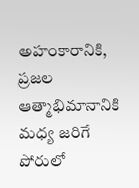అహంకారానికి, ప్రజల ఆత్మాభిమానానికి మధ్య జరిగే పోరులో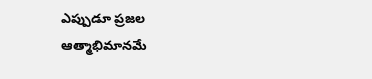ఎప్పుడూ ప్రజల ఆత్మాభిమానమే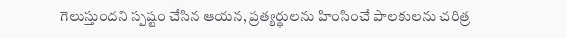గెలుస్తుందని స్పష్టం చేసిన ఆయన, ప్రత్యర్థులను హింసించే పాలకులను చరిత్ర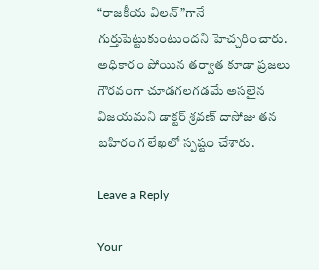“రాజకీయ విలన్”గానే గుర్తుపెట్టుకుంటుందని హెచ్చరించారు. అధికారం పోయిన తర్వాత కూడా ప్రజలు గౌరవంగా చూడగలగడమే అసలైన విజయమని డాక్టర్ శ్రవణ్ దాసోజు తన బహిరంగ లేఖలో స్పష్టం చేశారు.

Leave a Reply

Your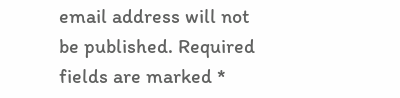email address will not be published. Required fields are marked *